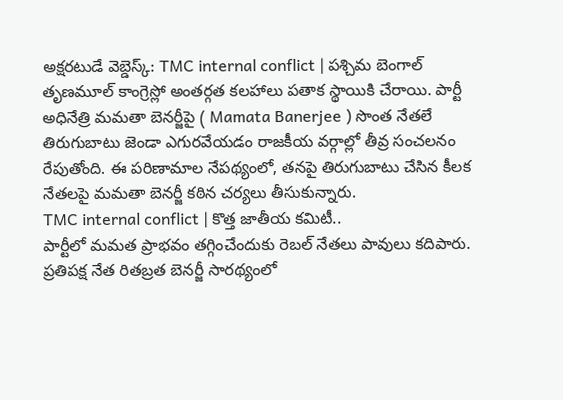అక్షరటుడే వెబ్డెస్క్: TMC internal conflict | పశ్చిమ బెంగాల్ తృణమూల్ కాంగ్రెస్లో అంతర్గత కలహాలు పతాక స్థాయికి చేరాయి. పార్టీ అధినేత్రి మమతా బెనర్జీపై ( Mamata Banerjee ) సొంత నేతలే తిరుగుబాటు జెండా ఎగురవేయడం రాజకీయ వర్గాల్లో తీవ్ర సంచలనం రేపుతోంది. ఈ పరిణామాల నేపథ్యంలో, తనపై తిరుగుబాటు చేసిన కీలక నేతలపై మమతా బెనర్జీ కఠిన చర్యలు తీసుకున్నారు.
TMC internal conflict | కొత్త జాతీయ కమిటీ..
పార్టీలో మమత ప్రాభవం తగ్గించేందుకు రెబల్ నేతలు పావులు కదిపారు. ప్రతిపక్ష నేత రితబ్రత బెనర్జీ సారథ్యంలో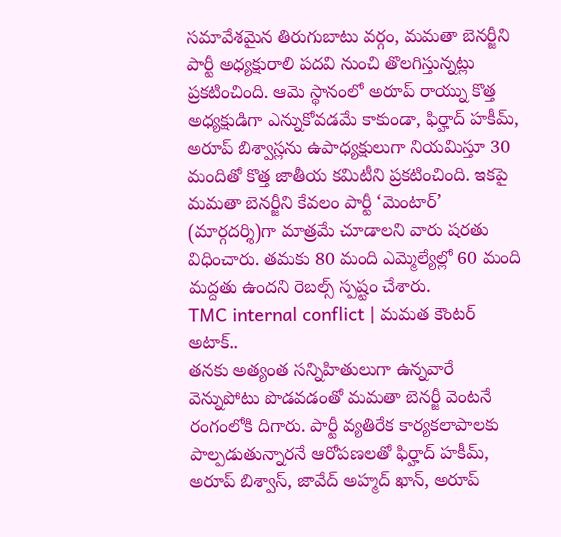సమావేశమైన తిరుగుబాటు వర్గం, మమతా బెనర్జీని పార్టీ అధ్యక్షురాలి పదవి నుంచి తొలగిస్తున్నట్లు ప్రకటించింది. ఆమె స్థానంలో అరూప్ రాయ్ను కొత్త అధ్యక్షుడిగా ఎన్నుకోవడమే కాకుండా, ఫిర్హాద్ హకీమ్, అరూప్ బిశ్వాస్లను ఉపాధ్యక్షులుగా నియమిస్తూ 30 మందితో కొత్త జాతీయ కమిటీని ప్రకటించింది. ఇకపై మమతా బెనర్జీని కేవలం పార్టీ ‘మెంటార్’ (మార్గదర్శి)గా మాత్రమే చూడాలని వారు షరతు విధించారు. తమకు 80 మంది ఎమ్మెల్యేల్లో 60 మంది మద్దతు ఉందని రెబల్స్ స్పష్టం చేశారు.
TMC internal conflict | మమత కౌంటర్ అటాక్..
తనకు అత్యంత సన్నిహితులుగా ఉన్నవారే వెన్నుపోటు పొడవడంతో మమతా బెనర్జీ వెంటనే రంగంలోకి దిగారు. పార్టీ వ్యతిరేక కార్యకలాపాలకు పాల్పడుతున్నారనే ఆరోపణలతో ఫిర్హాద్ హకీమ్, అరూప్ బిశ్వాస్, జావేద్ అహ్మద్ ఖాన్, అరూప్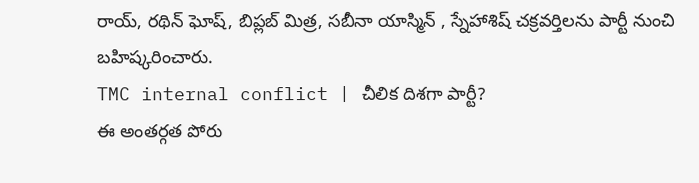రాయ్, రథిన్ ఘోష్, బిప్లబ్ మిత్ర, సబీనా యాస్మిన్ , స్నేహాశిష్ చక్రవర్తిలను పార్టీ నుంచి బహిష్కరించారు.
TMC internal conflict | చీలిక దిశగా పార్టీ?
ఈ అంతర్గత పోరు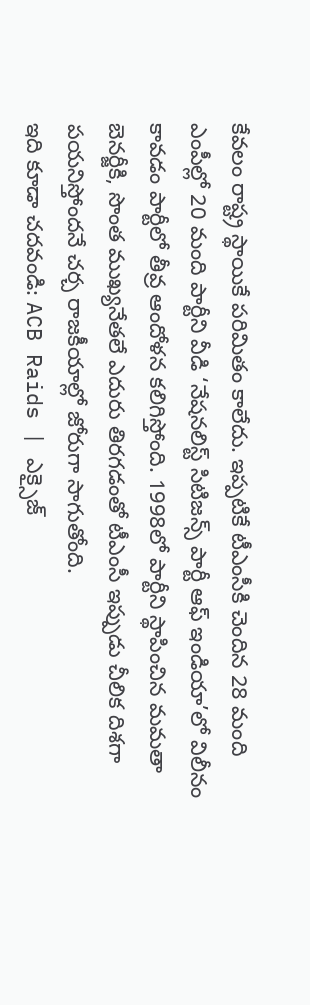కేవలం రాష్ట్ర స్థాయికే పరిమితం కాలేదు. ఇప్పటికే టీఎంసీకి చెందిన 28 మంది ఎంపీల్లో 20 మంది పార్టీని వీడి ‘నేషనలిస్ట్ సిటిజన్స్ పార్టీ ఆఫ్ ఇండియా’లో విలీనం కావడం పార్టీలో తీవ్ర ఆందోళన కలిగిస్తోంది. 1998లో పార్టీని స్థాపించిన మమతా బెనర్జీకి, సొంత ముఖ్యనేతలే ఎదురు తిరగడంతో టీఎంసీ ఇప్పుడు చీలిక దిశగా పయనిస్తోందనే చర్చ రాజకీయాల్లో జోరుగా సాగుతోంది.
ఇది కూడా చదవండి: ACB Raids | ఎక్సైజ్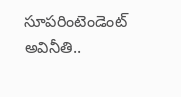సూపరింటెండెంట్ అవినీతి..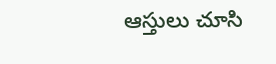ఆస్తులు చూసి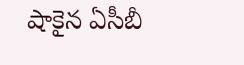షాకైన ఏసీబీ